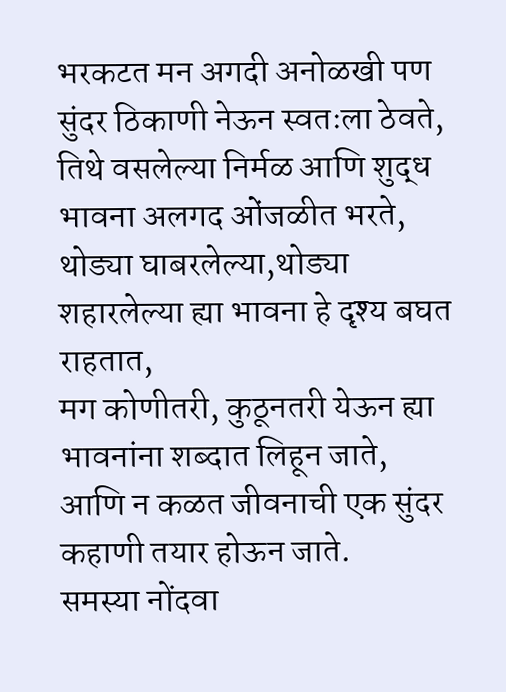भरकटत मन अगदी अनोळखी पण सुंदर ठिकाणी नेऊन स्वतःला ठेवते,
तिथे वसलेल्या निर्मळ आणि शुद्ध भावना अलगद ओंजळीत भरते,
थोड्या घाबरलेल्या,थोड्या शहारलेल्या ह्या भावना हे दृश्य बघत राहतात,
मग कोणीतरी, कुठूनतरी येऊन ह्या भावनांना शब्दात लिहून जाते,
आणि न कळत जीवनाची एक सुंदर कहाणी तयार होऊन जाते.
समस्या नोंदवा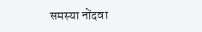समस्या नोंदवा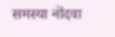समस्या नोंदवा